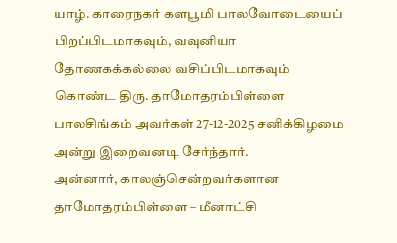யாழ். காரைநகர் களபூமி பாலவோடையைப் பிறப்பிடமாகவும், வவுனியா தோணகக்கல்லை வசிப்பிடமாகவும் கொண்ட திரு. தாமோதரம்பிள்ளை பாலசிங்கம் அவர்கள் 27-12-2025 சனிக்கிழமை அன்று இறைவனடி சேர்ந்தார்.
அன்னார், காலஞ்சென்றவர்களான தாமோதரம்பிள்ளை – மீனாட்சி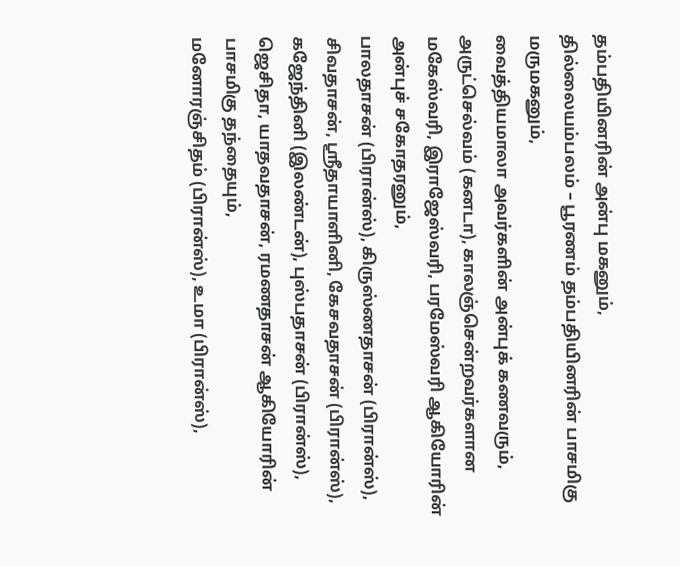தம்பதியினரின் அன்பு மகனும்,
தில்லையம்பலம் – பூரணம் தம்பதியினரின் பாசமிகு மருமகனும்,
வைத்தியமாலா அவர்களின் அன்புக் கணவரும்,
அருட்செல்வம் (கனடா), காலஞ்சென்றவர்களான மகேஸ்வரி, இராஜேஸ்வரி, பரமேஸ்வரி ஆகியோரின் அன்புச் சகோதரனும்,
பாலதாசன் (பிரான்ஸ்), கிருஸ்ணதாசன் (பிரான்ஸ்), சிவதாசன், ஸ்ரீதாயாளினி, கேசவதாசன் (பிரான்ஸ்), கஜேந்தினி (இலண்டன்), புஸ்பதாசன் (பிரான்ஸ்), ஜெசிதா, யாதவதாசன், ரமணதாசன் ஆகியோரின் பாசமிகு தந்தையும்,
மனோரஞ்சிதம் (பிரான்ஸ்), உமா (பிரான்ஸ்),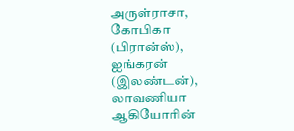அருள்ராசா, கோபிகா (பிரான்ஸ்), ஐங்கரன் (இலண்டன்), லாவணியா ஆகியோரின்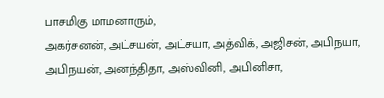பாசமிகு மாமனாரும்,
அகர்சனன், அட்சயன், அட்சயா, அத்விக், அஜிசன், அபிநயா, அபிநயன், அனந்திதா, அஸ்வினி, அபினிசா,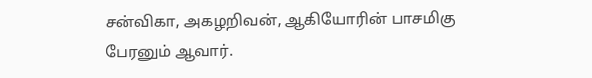சன்விகா, அகழறிவன், ஆகியோரின் பாசமிகு பேரனும் ஆவார்.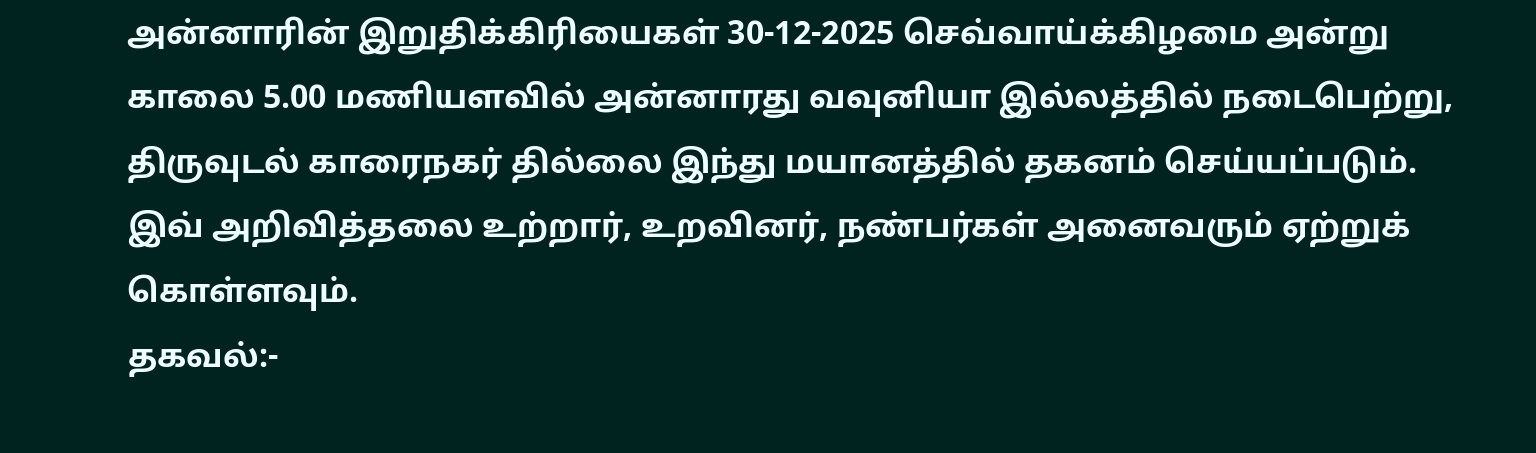அன்னாரின் இறுதிக்கிரியைகள் 30-12-2025 செவ்வாய்க்கிழமை அன்று காலை 5.00 மணியளவில் அன்னாரது வவுனியா இல்லத்தில் நடைபெற்று, திருவுடல் காரைநகர் தில்லை இந்து மயானத்தில் தகனம் செய்யப்படும்.
இவ் அறிவித்தலை உற்றார், உறவினர், நண்பர்கள் அனைவரும் ஏற்றுக் கொள்ளவும்.
தகவல்:-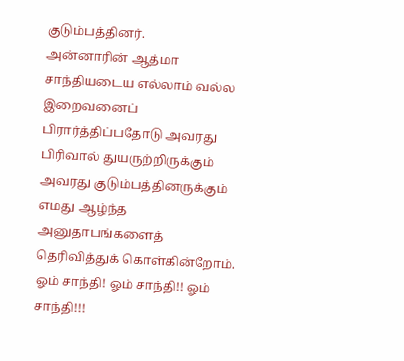குடும்பத்தினர்.
அன்னாரின் ஆத்மா சாந்தியடைய எல்லாம் வல்ல இறைவனைப் பிரார்த்திப்பதோடு அவரது பிரிவால் துயருற்றிருக்கும் அவரது குடும்பத்தினருக்கும் எமது ஆழ்ந்த அனுதாபங்களைத் தெரிவித்துக் கொள்கின்றோம்.
ஓம் சாந்தி! ஓம் சாந்தி!! ஓம் சாந்தி!!!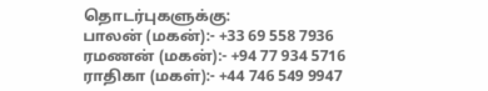தொடர்புகளுக்கு:
பாலன் (மகன்):- +33 69 558 7936
ரமணன் (மகன்):- +94 77 934 5716
ராதிகா (மகள்):- +44 746 549 9947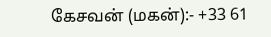கேசவன் (மகன்):- +33 61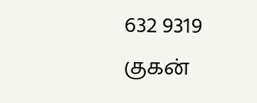632 9319
குகன்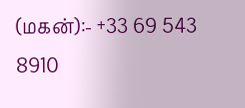(மகன்):- +33 69 543 8910